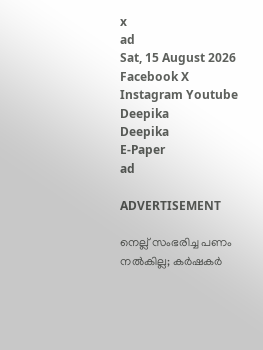x
ad
Sat, 15 August 2026
Facebook X Instagram Youtube
Deepika
Deepika
E-Paper
ad

ADVERTISEMENT

നെല്ല് സംഭരിച്ച പണം നൽകില്ല; കർഷകർ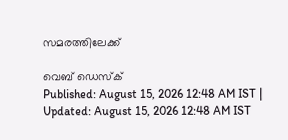സമരത്തിലേക്ക്

വെബ് ഡെസ്ക്
Published: August 15, 2026 12:48 AM IST | Updated: August 15, 2026 12:48 AM IST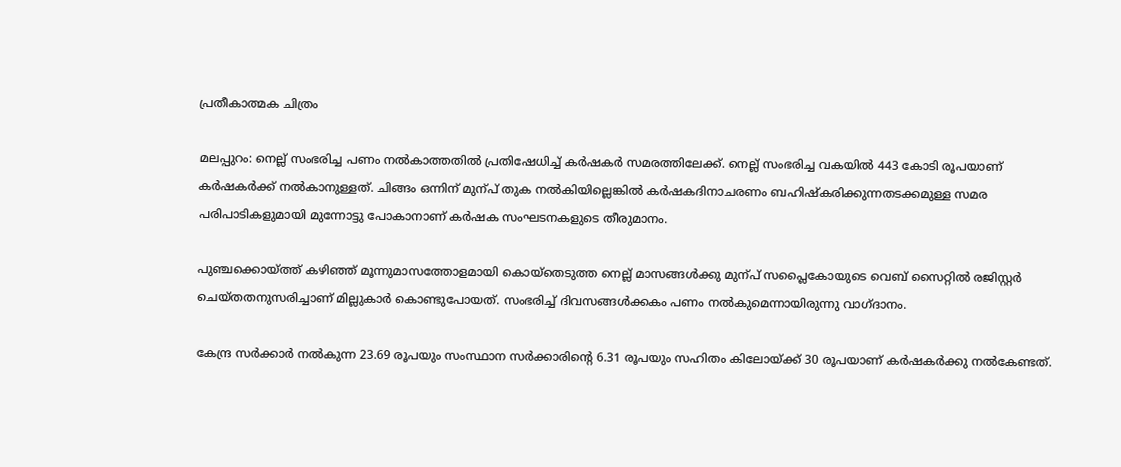പ്രതീകാത്മക ചിത്രം

മലപ്പുറം: നെല്ല് സംഭരിച്ച പണം നൽകാത്തതിൽ പ്രതിഷേധിച്ച് കർഷകർ സമരത്തിലേക്ക്. നെല്ല് സംഭരിച്ച വകയിൽ 443 കോടി രൂപയാണ് കർഷകർക്ക് നൽകാനുള്ളത്. ചിങ്ങം ഒന്നിന് മുന്പ് തുക നൽകിയില്ലെങ്കിൽ കർഷകദിനാചരണം ബഹിഷ്കരിക്കുന്നതടക്കമുള്ള സമര പരിപാടികളുമായി മുന്നോട്ടു പോകാനാണ് കർഷക സംഘടനകളുടെ തീരുമാനം.

പുഞ്ചക്കൊയ്ത്ത് കഴിഞ്ഞ് മൂന്നുമാസത്തോളമായി കൊയ്തെടുത്ത നെല്ല് മാസങ്ങൾക്കു മുന്പ് സപ്ലൈകോയുടെ വെബ് സൈറ്റിൽ രജിസ്റ്റർ ചെയ്തതനുസരിച്ചാണ് മില്ലുകാർ കൊണ്ടുപോയത്. സംഭരിച്ച് ദിവസങ്ങൾക്കകം പണം നൽകുമെന്നായിരുന്നു വാഗ്ദാനം.

കേന്ദ്ര സർക്കാർ നൽകുന്ന 23.69 രൂപയും സംസ്ഥാന സർക്കാരിന്‍റെ 6.31 രൂപയും സഹിതം കിലോയ്ക്ക് 30 രൂപയാണ് കർഷകർക്കു നൽകേണ്ടത്.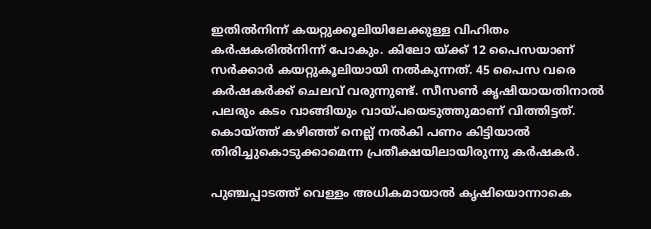ഇതിൽനിന്ന് കയറ്റുക്കൂലിയിലേക്കുള്ള വിഹിതം കർഷകരിൽനിന്ന് പോകും. കിലോ യ്ക്ക് 12 പൈസയാണ് സർക്കാർ കയറ്റുകൂലിയായി നൽകുന്നത്. 45 പൈസ വരെ കർഷകർക്ക് ചെലവ് വരുന്നുണ്ട്. സീസണ്‍ കൃഷിയായതിനാൽ പലരും കടം വാങ്ങിയും വായ്പയെടുത്തുമാണ് വിത്തിട്ടത്. കൊയ്ത്ത് കഴിഞ്ഞ് നെല്ല് നൽകി പണം കിട്ടിയാൽ തിരിച്ചുകൊടുക്കാമെന്ന പ്രതീക്ഷയിലായിരുന്നു കർഷകർ.

പുഞ്ചപ്പാടത്ത് വെള്ളം അധികമായാൽ കൃഷിയൊന്നാകെ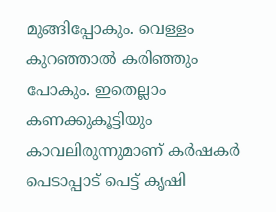മുങ്ങിപ്പോകും. വെള്ളം കുറഞ്ഞാൽ കരിഞ്ഞും പോകും. ഇതെല്ലാം കണക്കുകൂട്ടിയും കാവലിരുന്നുമാണ് കർഷകർ പെടാപ്പാട് പെട്ട് കൃഷി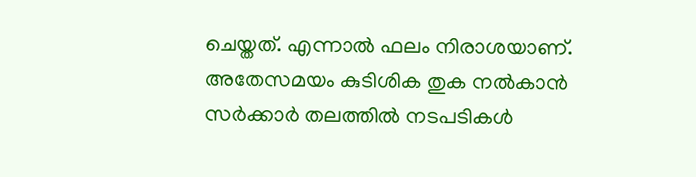ചെയ്തത്. എന്നാൽ ഫലം നിരാശയാണ്. അതേസമയം കുടിശിക തുക നൽകാൻ സർക്കാർ തലത്തിൽ നടപടികൾ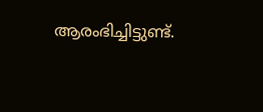ആരംഭിച്ചിട്ടുണ്ട്.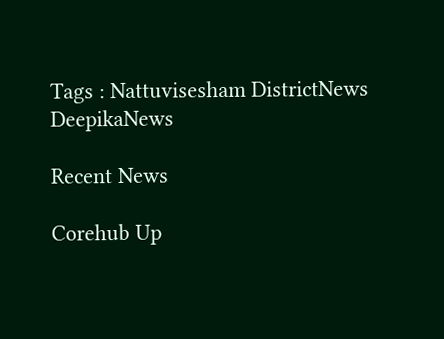Tags : Nattuvisesham DistrictNews DeepikaNews

Recent News

Corehub Up